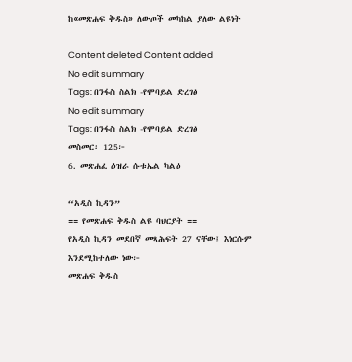ከ«መጽሐፍ ቅዱስ» ለውጦች መካከል ያለው ልዩነት

Content deleted Content added
No edit summary
Tags: በንፋስ ስልክ -የሞባይል ድረገፅ
No edit summary
Tags: በንፋስ ስልክ -የሞባይል ድረገፅ
መስመር፡ 125፦
6. መጽሐፈ ዕዝራ ሱቱኤል ካልዕ

“አዲስ ኪዳን”
== የመጽሐፍ ቅዱስ ልዩ ባህርያት ==
የአዲስ ኪዳን መደበኛ መጻሕፍት 27 ናቸው፤ እነርሱም እንደሚከተለው ነው፦
መጽሐፍ ቅዱስ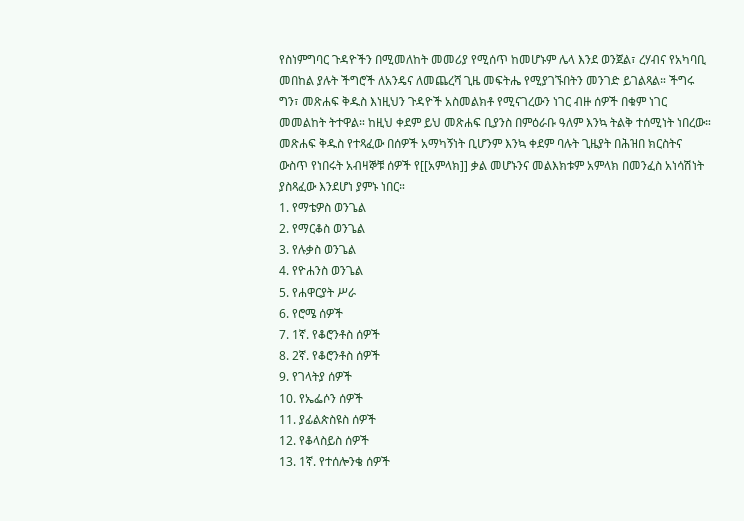የስነምግባር ጉዳዮችን በሚመለከት መመሪያ የሚሰጥ ከመሆኑም ሌላ እንደ ወንጀል፣ ረሃብና የአካባቢ መበከል ያሉት ችግሮች ለአንዴና ለመጨረሻ ጊዜ መፍትሔ የሚያገኙበትን መንገድ ይገልጻል። ችግሩ ግን፣ መጽሐፍ ቅዱስ እነዚህን ጉዳዮች አስመልክቶ የሚናገረውን ነገር ብዙ ሰዎች በቁም ነገር መመልከት ትተዋል። ከዚህ ቀደም ይህ መጽሐፍ ቢያንስ በምዕራቡ ዓለም እንኳ ትልቅ ተሰሚነት ነበረው። መጽሐፍ ቅዱስ የተጻፈው በሰዎች አማካኝነት ቢሆንም እንኳ ቀደም ባሉት ጊዜያት በሕዝበ ክርስትና ውስጥ የነበሩት አብዛኞቹ ሰዎች የ[[አምላክ]] ቃል መሆኑንና መልእክቱም አምላክ በመንፈስ አነሳሽነት ያስጻፈው እንደሆነ ያምኑ ነበር።
1. የማቴዎስ ወንጌል
2. የማርቆስ ወንጌል
3. የሉቃስ ወንጌል
4. የዮሐንስ ወንጌል
5. የሐዋርያት ሥራ
6. የሮሜ ሰዎች
7. 1ኛ. የቆሮንቶስ ሰዎች
8. 2ኛ. የቆሮንቶስ ሰዎች
9. የገላትያ ሰዎች
10. የኤፌሶን ሰዎች
11. ያፊልጵስዩስ ሰዎች
12. የቆላስይስ ሰዎች
13. 1ኛ. የተሰሎንቄ ሰዎች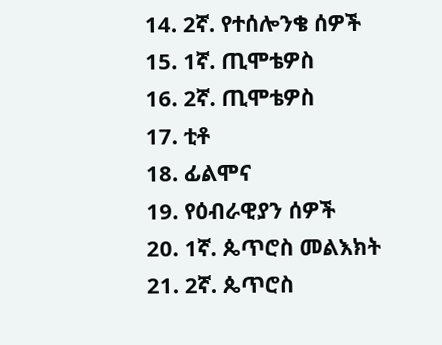14. 2ኛ. የተሰሎንቄ ሰዎች
15. 1ኛ. ጢሞቴዎስ
16. 2ኛ. ጢሞቴዎስ
17. ቲቶ
18. ፊልሞና
19. የዕብራዊያን ሰዎች
20. 1ኛ. ጴጥሮስ መልእክት
21. 2ኛ. ጴጥሮስ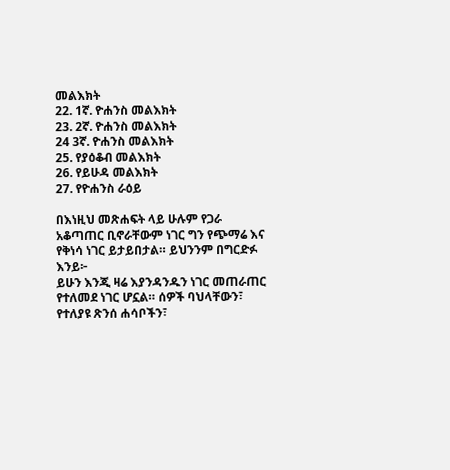መልእክት
22. 1ኛ. ዮሐንስ መልእክት
23. 2ኛ. ዮሐንስ መልእክት
24 3ኛ. ዮሐንስ መልእክት
25. የያዕቆብ መልእክት
26. የይሁዳ መልእክት
27. የዮሐንስ ራዕይ

በእነዚህ መጽሐፍት ላይ ሁሉም የጋራ አቆጣጠር ቢኖራቸውም ነገር ግን የጭማሬ እና የቅነሳ ነገር ይታይበታል። ይህንንም በግርድፉ እንይ፦
ይሁን እንጂ ዛሬ እያንዳንዱን ነገር መጠራጠር የተለመደ ነገር ሆኗል። ሰዎች ባህላቸውን፣ የተለያዩ ጽንሰ ሐሳቦችን፣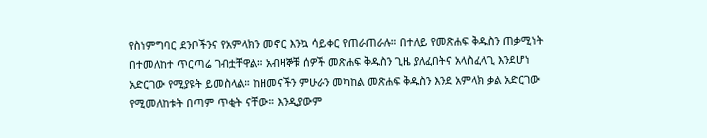የስነምግባር ደንቦችንና የአምላክን መኖር እንኳ ሳይቀር የጠራጠራሉ። በተለይ የመጽሐፍ ቅዱስን ጠቃሚነት በተመለከተ ጥርጣሬ ገብቷቸዋል። አብዛኞቹ ሰዎች መጽሐፍ ቅዱስን ጊዜ ያለፈበትና አላስፈላጊ እንደሆነ አድርገው የሚያዩት ይመስላል። ከዘመናችን ምሁራን መካከል መጽሐፍ ቅዱስን እንደ አምላክ ቃል አድርገው የሚመለከቱት በጣም ጥቂት ናቸው። እንዲያውም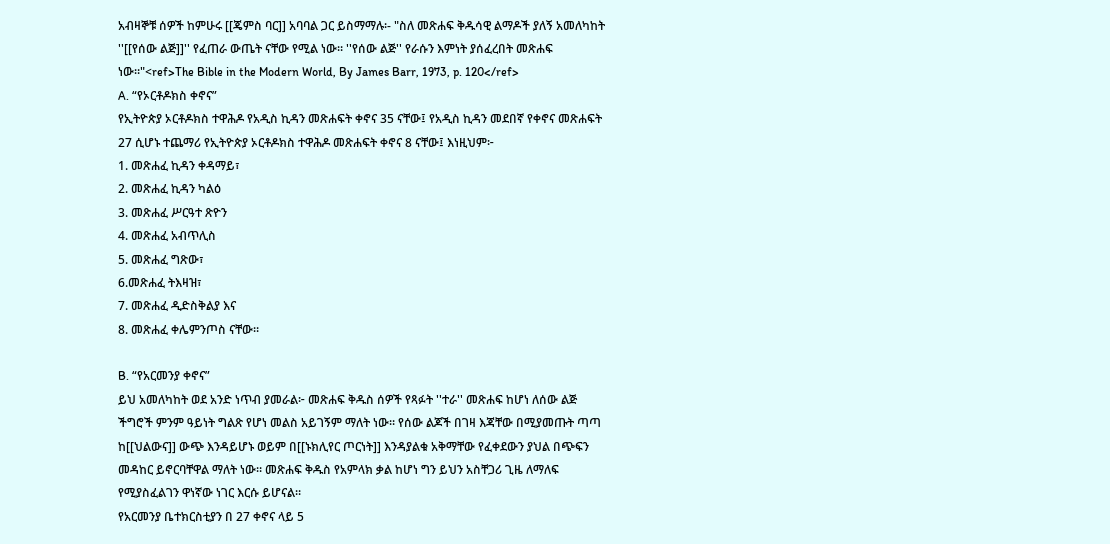አብዛኞቹ ሰዎች ከምሁሩ [[ጄምስ ባር]] አባባል ጋር ይስማማሉ፡- "ስለ መጽሐፍ ቅዱሳዊ ልማዶች ያለኝ አመለካከት ''[[የሰው ልጅ]]'' የፈጠራ ውጤት ናቸው የሚል ነው። ''የሰው ልጅ'' የራሱን እምነት ያሰፈረበት መጽሐፍ ነው።"<ref>The Bible in the Modern World, By James Barr, 1973, p. 120</ref>
A. “የኦርቶዶክስ ቀኖና”
የኢትዮጵያ ኦርቶዶክስ ተዋሕዶ የአዲስ ኪዳን መጽሐፍት ቀኖና 35 ናቸው፤ የአዲስ ኪዳን መደበኛ የቀኖና መጽሐፍት 27 ሲሆኑ ተጨማሪ የኢትዮጵያ ኦርቶዶክስ ተዋሕዶ መጽሐፍት ቀኖና 8 ናቸው፤ እነዚህም፦
1. መጽሐፈ ኪዳን ቀዳማይ፣
2. መጽሐፈ ኪዳን ካልዕ
3. መጽሐፈ ሥርዓተ ጽዮን
4. መጽሐፈ አብጥሊስ
5. መጽሐፈ ግጽው፣
6.መጽሐፈ ትእዛዝ፣
7. መጽሐፈ ዲድስቅልያ እና
8. መጽሐፈ ቀሌምንጦስ ናቸው።

B. “የአርመንያ ቀኖና”
ይህ አመለካከት ወደ አንድ ነጥብ ያመራል፦ መጽሐፍ ቅዱስ ሰዎች የጻፉት ''ተራ'' መጽሐፍ ከሆነ ለሰው ልጅ ችግሮች ምንም ዓይነት ግልጽ የሆነ መልስ አይገኝም ማለት ነው። የሰው ልጆች በገዛ እጃቸው በሚያመጡት ጣጣ ከ[[ህልውና]] ውጭ እንዳይሆኑ ወይም በ[[ኑክሊየር ጦርነት]] እንዳያልቁ አቅማቸው የፈቀደውን ያህል በጭፍን መዳከር ይኖርባቸዋል ማለት ነው። መጽሐፍ ቅዱስ የአምላክ ቃል ከሆነ ግን ይህን አስቸጋሪ ጊዜ ለማለፍ የሚያስፈልገን ዋነኛው ነገር እርሱ ይሆናል።
የአርመንያ ቤተክርስቲያን በ 27 ቀኖና ላይ 5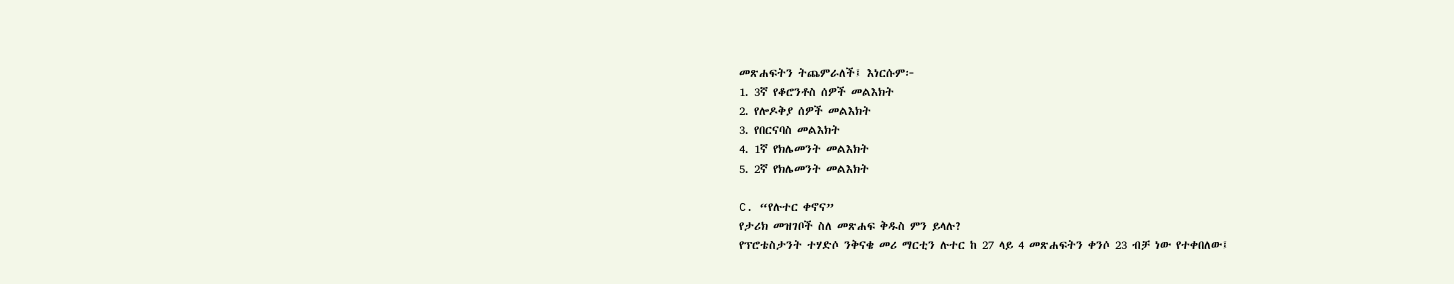መጽሐፍትን ትጨምራለች፤ እነርሱም፦
1. 3ኛ የቆሮንቶስ ሰዎች መልእክት
2. የሎዶቅያ ሰዎች መልእክት
3. የበርናባስ መልእክት
4. 1ኛ የክሌመንት መልእክት
5. 2ኛ የክሌመንት መልእክት

C. “የሉተር ቀኖና”
የታሪክ መዝገቦች ስለ መጽሐፍ ቅዱስ ምን ይላሉ?
የፕሮቴስታንት ተሃድሶ ንቅናቄ መሪ ማርቲን ሉተር ከ 27 ላይ 4 መጽሐፍትን ቀንሶ 23 ብቻ ነው የተቀበለው፤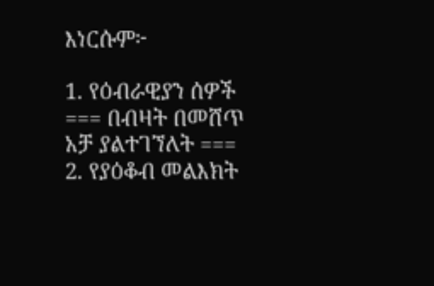እነርሱም፦

1. የዕብራዊያን ሰዎች
=== በብዛት በመሸጥ አቻ ያልተገኘለት ===
2. የያዕቆብ መልእክት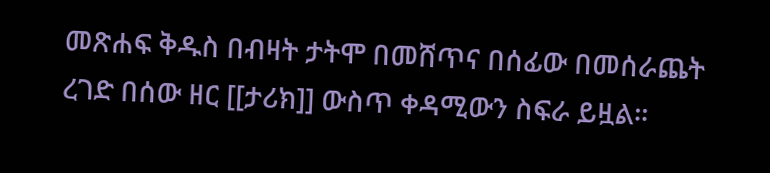መጽሐፍ ቅዱስ በብዛት ታትሞ በመሸጥና በሰፊው በመሰራጨት ረገድ በሰው ዘር [[ታሪክ]] ውስጥ ቀዳሚውን ስፍራ ይዟል።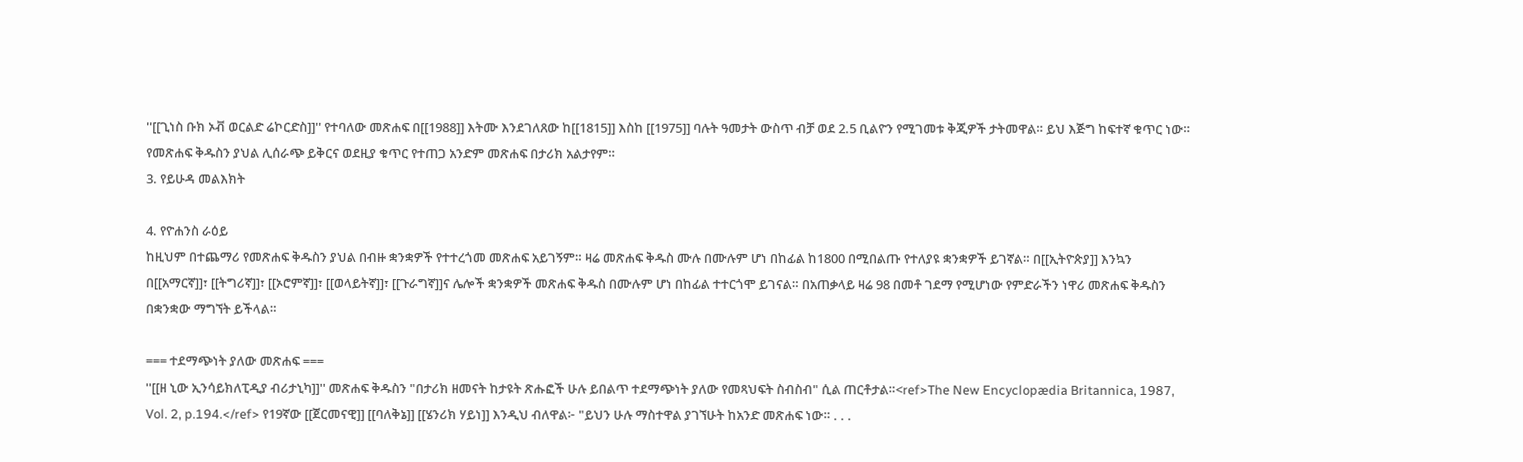''[[ጊነስ ቡክ ኦቭ ወርልድ ሬኮርድስ]]'' የተባለው መጽሐፍ በ[[1988]] እትሙ እንደገለጸው ከ[[1815]] እስከ [[1975]] ባሉት ዓመታት ውስጥ ብቻ ወደ 2.5 ቢልዮን የሚገመቱ ቅጂዎች ታትመዋል። ይህ እጅግ ከፍተኛ ቁጥር ነው። የመጽሐፍ ቅዱስን ያህል ሊሰራጭ ይቅርና ወደዚያ ቁጥር የተጠጋ አንድም መጽሐፍ በታሪክ አልታየም።
3. የይሁዳ መልእክት

4. የዮሐንስ ራዕይ
ከዚህም በተጨማሪ የመጽሐፍ ቅዱስን ያህል በብዙ ቋንቋዎች የተተረጎመ መጽሐፍ አይገኝም። ዛሬ መጽሐፍ ቅዱስ ሙሉ በሙሉም ሆነ በከፊል ከ1800 በሚበልጡ የተለያዩ ቋንቋዎች ይገኛል። በ[[ኢትዮጵያ]] እንኳን በ[[አማርኛ]]፣ [[ትግሪኛ]]፣ [[ኦሮምኛ]]፣ [[ወላይትኛ]]፣ [[ጉራግኛ]]ና ሌሎች ቋንቋዎች መጽሐፍ ቅዱስ በሙሉም ሆነ በከፊል ተተርጎሞ ይገናል። በአጠቃላይ ዛሬ 98 በመቶ ገደማ የሚሆነው የምድራችን ነዋሪ መጽሐፍ ቅዱስን በቋንቋው ማግኘት ይችላል።

=== ተደማጭነት ያለው መጽሐፍ ===
''[[ዘ ኒው ኢንሳይክለፒዲያ ብሪታኒካ]]'' መጽሐፍ ቅዱስን "በታሪክ ዘመናት ከታዩት ጽሑፎች ሁሉ ይበልጥ ተደማጭነት ያለው የመጻህፍት ስብስብ" ሲል ጠርቶታል።<ref>The New Encyclopædia Britannica, 1987, Vol. 2, p.194.</ref> የ19ኛው [[ጀርመናዊ]] [[ባለቅኔ]] [[ሄንሪክ ሃይነ]] እንዲህ ብለዋል፦ "ይህን ሁሉ ማስተዋል ያገኘሁት ከአንድ መጽሐፍ ነው። . . .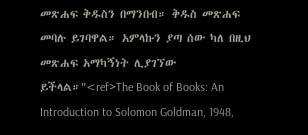መጽሐፍ ቅዱስን በማንበብ። ቅዱስ መጽሐፍ መባሉ ይገባዋል። አምላኩን ያጣ ሰው ካለ በዚህ መጽሐፍ አማካኝነት ሊያገኘው ይችላል።"<ref>The Book of Books: An Introduction to Solomon Goldman, 1948,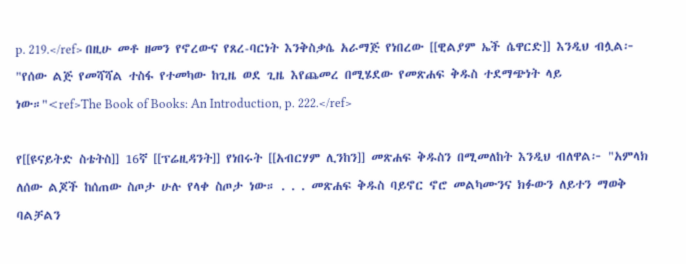p. 219.</ref> በዚሁ መቶ ዘመን የኖረውና የጸረ-ባርነት እንቅስቃሴ አራማጅ የነበረው [[ዊልያም ኤች ሴዋርድ]] እንዲህ ብሏል፦ "የሰው ልጅ የመሻሻል ተስፋ የተመካው ከጊዜ ወደ ጊዜ እየጨመረ በሚሄደው የመጽሐፍ ቅዱስ ተደማጭነት ላይ ነው።"<ref>The Book of Books: An Introduction, p. 222.</ref>

የ[[ዩናይትድ ስቴትስ]] 16ኛ [[ፕሬዚዳንት]] የነበሩት [[አብርሃም ሊንከን]] መጽሐፍ ቅዱስን በሚመለከት እንዲህ ብለዋል፦ "አምላክ ለሰው ልጆች ከሰጠው ስጦታ ሁሉ የላቀ ስጦታ ነው። . . . መጽሐፍ ቅዱስ ባይኖር ኖሮ መልካሙንና ክፉውን ለይተን ማወቅ ባልቻልን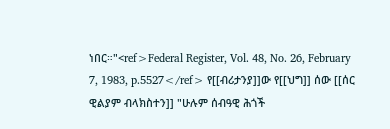ነበር።"<ref>Federal Register, Vol. 48, No. 26, February 7, 1983, p.5527</ref> የ[[ብሪታንያ]]ው የ[[ህግ]] ሰው [[ሰር ዊልያም ብላክስተን]] "ሁሉም ሰብዓዊ ሕጎች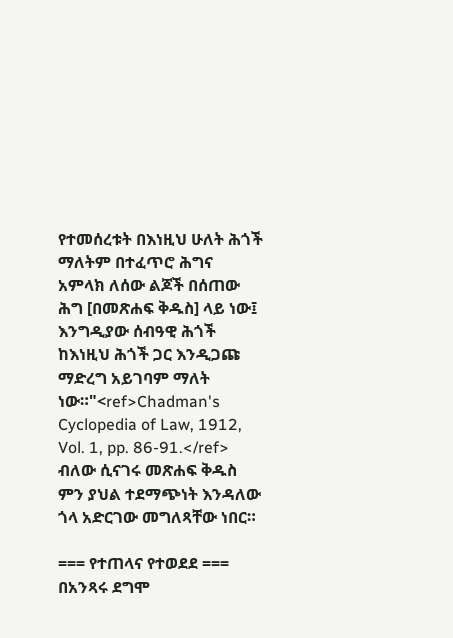የተመሰረቱት በእነዚህ ሁለት ሕጎች ማለትም በተፈጥሮ ሕግና አምላክ ለሰው ልጆች በሰጠው ሕግ [በመጽሐፍ ቅዱስ] ላይ ነው፤ እንግዲያው ሰብዓዊ ሕጎች ከእነዚህ ሕጎች ጋር እንዲጋጩ ማድረግ አይገባም ማለት ነው።"<ref>Chadman's Cyclopedia of Law, 1912, Vol. 1, pp. 86-91.</ref> ብለው ሲናገሩ መጽሐፍ ቅዱስ ምን ያህል ተደማጭነት እንዳለው ጎላ አድርገው መግለጻቸው ነበር።

=== የተጠላና የተወደደ ===
በአንጻሩ ደግሞ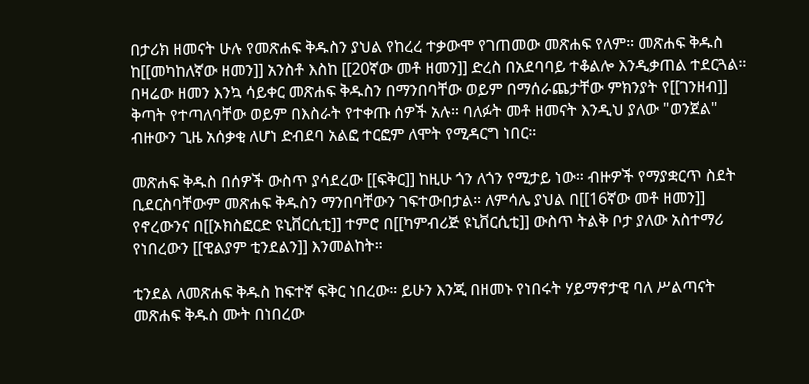በታሪክ ዘመናት ሁሉ የመጽሐፍ ቅዱስን ያህል የከረረ ተቃውሞ የገጠመው መጽሐፍ የለም። መጽሐፍ ቅዱስ ከ[[መካከለኛው ዘመን]] አንስቶ እስከ [[20ኛው መቶ ዘመን]] ድረስ በአደባባይ ተቆልሎ እንዲቃጠል ተደርጓል። በዛሬው ዘመን እንኳ ሳይቀር መጽሐፍ ቅዱስን በማንበባቸው ወይም በማሰራጨታቸው ምክንያት የ[[ገንዘብ]] ቅጣት የተጣለባቸው ወይም በእስራት የተቀጡ ሰዎች አሉ። ባለፉት መቶ ዘመናት እንዲህ ያለው "ወንጀል" ብዙውን ጊዜ አሰቃቂ ለሆነ ድብደባ አልፎ ተርፎም ለሞት የሚዳርግ ነበር።

መጽሐፍ ቅዱስ በሰዎች ውስጥ ያሳደረው [[ፍቅር]] ከዚሁ ጎን ለጎን የሚታይ ነው። ብዙዎች የማያቋርጥ ስደት ቢደርስባቸውም መጽሐፍ ቅዱስን ማንበባቸውን ገፍተውበታል። ለምሳሌ ያህል በ[[16ኛው መቶ ዘመን]] የኖረውንና በ[[ኦክስፎርድ ዩኒቨርሲቲ]] ተምሮ በ[[ካምብሪጅ ዩኒቨርሲቲ]] ውስጥ ትልቅ ቦታ ያለው አስተማሪ የነበረውን [[ዊልያም ቲንደልን]] እንመልከት።

ቲንደል ለመጽሐፍ ቅዱስ ከፍተኛ ፍቅር ነበረው። ይሁን እንጂ በዘመኑ የነበሩት ሃይማኖታዊ ባለ ሥልጣናት መጽሐፍ ቅዱስ ሙት በነበረው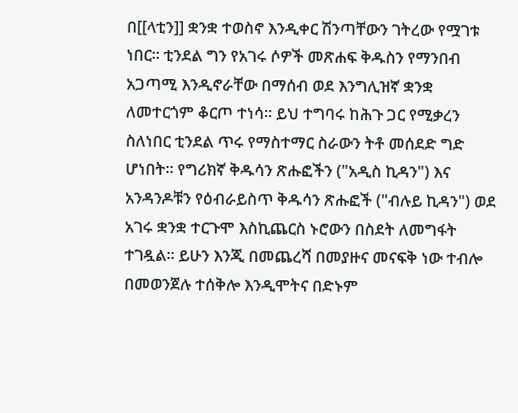በ[[ላቲን]] ቋንቋ ተወስኖ እንዲቀር ሽንጣቸውን ገትረው የሟገቱ ነበር። ቲንደል ግን የአገሩ ሶዎች መጽሐፍ ቅዱስን የማንበብ አጋጣሚ እንዲኖራቸው በማሰብ ወደ እንግሊዝኛ ቋንቋ ለመተርጎም ቆርጦ ተነሳ። ይህ ተግባሩ ከሕጉ ጋር የሚቃረን ስለነበር ቲንደል ጥሩ የማስተማር ስራውን ትቶ መሰደድ ግድ ሆነበት። የግሪክኛ ቅዱሳን ጽሑፎችን ("አዲስ ኪዳን") እና አንዳንዶቹን የዕብራይስጥ ቅዱሳን ጽሑፎች ("ብሉይ ኪዳን") ወደ አገሩ ቋንቋ ተርጉሞ እስኪጨርስ ኑሮውን በስደት ለመግፋት ተገዷል። ይሁን እንጂ በመጨረሻ በመያዙና መናፍቅ ነው ተብሎ በመወንጀሉ ተሰቅሎ እንዲሞትና በድኑም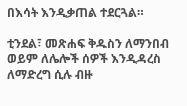በእሳት እንዲቃጠል ተደርጓል።

ቲንደል፣ መጽሐፍ ቅዱስን ለማንበብ ወይም ለሌሎች ሰዎች እንዲዳረስ ለማድረግ ሲሉ ብዙ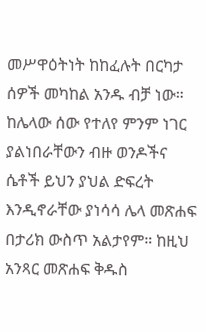መሥዋዕትነት ከከፈሉት በርካታ ሰዎች መካከል አንዱ ብቻ ነው። ከሌላው ሰው የተለየ ምንም ነገር ያልነበራቸውን ብዙ ወንዶችና ሴቶች ይህን ያህል ድፍረት እንዲኖራቸው ያነሳሳ ሌላ መጽሐፍ በታሪክ ውስጥ አልታየም። ከዚህ አንጻር መጽሐፍ ቅዱስ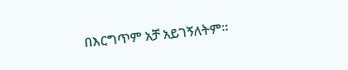በእርግጥም አቻ አይገኝለትም።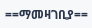==ማመዛገቢያ==